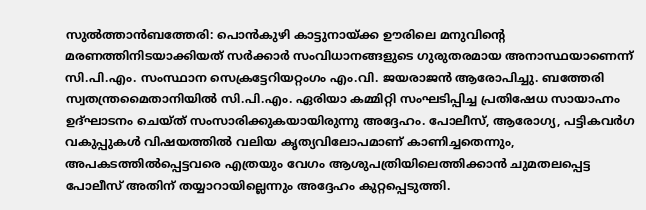സുൽത്താൻബത്തേരി: പൊൻകുഴി കാട്ടുനായ്ക്ക ഊരിലെ മനുവിൻ്റെ മരണത്തിനിടയാക്കിയത് സർക്കാർ സംവിധാനങ്ങളുടെ ഗുരുതരമായ അനാസ്ഥയാണെന്ന് സി.പി.എം. സംസ്ഥാന സെക്രട്ടേറിയറ്റംഗം എം.വി. ജയരാജൻ ആരോപിച്ചു. ബത്തേരി സ്വതന്ത്രമൈതാനിയിൽ സി.പി.എം. ഏരിയാ കമ്മിറ്റി സംഘടിപ്പിച്ച പ്രതിഷേധ സായാഹ്നം ഉദ്ഘാടനം ചെയ്ത് സംസാരിക്കുകയായിരുന്നു അദ്ദേഹം. പോലീസ്, ആരോഗ്യ, പട്ടികവർഗ വകുപ്പുകൾ വിഷയത്തിൽ വലിയ കൃത്യവിലോപമാണ് കാണിച്ചതെന്നും, അപകടത്തിൽപ്പെട്ടവരെ എത്രയും വേഗം ആശുപത്രിയിലെത്തിക്കാൻ ചുമതലപ്പെട്ട പോലീസ് അതിന് തയ്യാറായില്ലെന്നും അദ്ദേഹം കുറ്റപ്പെടുത്തി.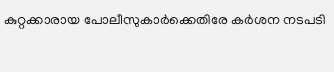കുറ്റക്കാരായ പോലീസുകാർക്കെതിരേ കർശന നടപടി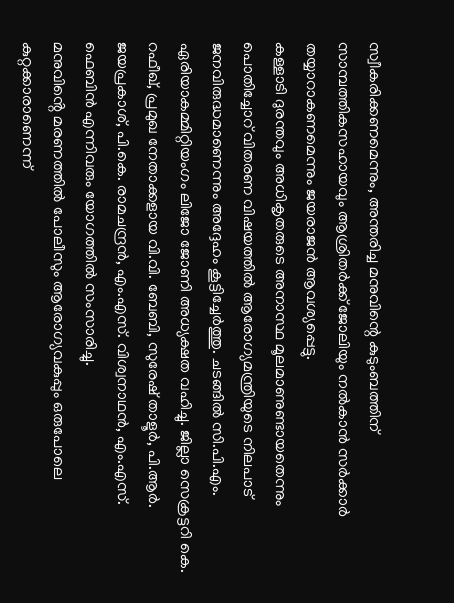സ്വീകരിക്കണമെന്നും, അന്തരിച്ച മനുവിന്റെ കുടുംബത്തിന് സാമ്പത്തികസഹായവും ആശ്രിതർക്ക് ജോലിയും നൽകാൻ സർക്കാർ തയ്യാറാകണമെന്നും ജയരാജൻ ആവശ്യപ്പെട്ടു.
കള്ളാടി ദുരന്തവും അധികൃതരുടെ അനാസ്ഥ മൂലമാണുണ്ടായതെന്നും പൊതിച്ചോറ് വിതരണ വിഷയത്തിൽ ആരോഗ്യമന്ത്രിയുടെ നിലപാട് ജനവിരുദ്ധമാണെന്നും അദ്ദേഹം കൂട്ടിച്ചേർത്തു. ചടങ്ങിൽ സി.പി.എം. ഏരിയാകമ്മിറ്റിയംഗം ലിജോ ജോണി അധ്യക്ഷത വഹിച്ചു. ജില്ലാ സെക്രട്ടറി കെ. റഫീഖ്, പ്രമുഖ നേതാക്കളായ വി.വി. ബേബി, സുരേഷ് താളൂർ, പി.ആർ. ജയപ്രകാശ്, പി.കെ. രാമചന്ദ്രൻ, എം.എസ്. വിശ്വനാഥൻ, എം.എസ്. ഫെബിൻ എന്നിവരും യോഗത്തിൽ സംസാരിച്ചു.
മനുവിൻ്റെ മരണത്തിൽ പോലീസും ആരോഗ്യവകുപ്പും ഒരുപോലെ കുറ്റക്കാരാണെന്ന്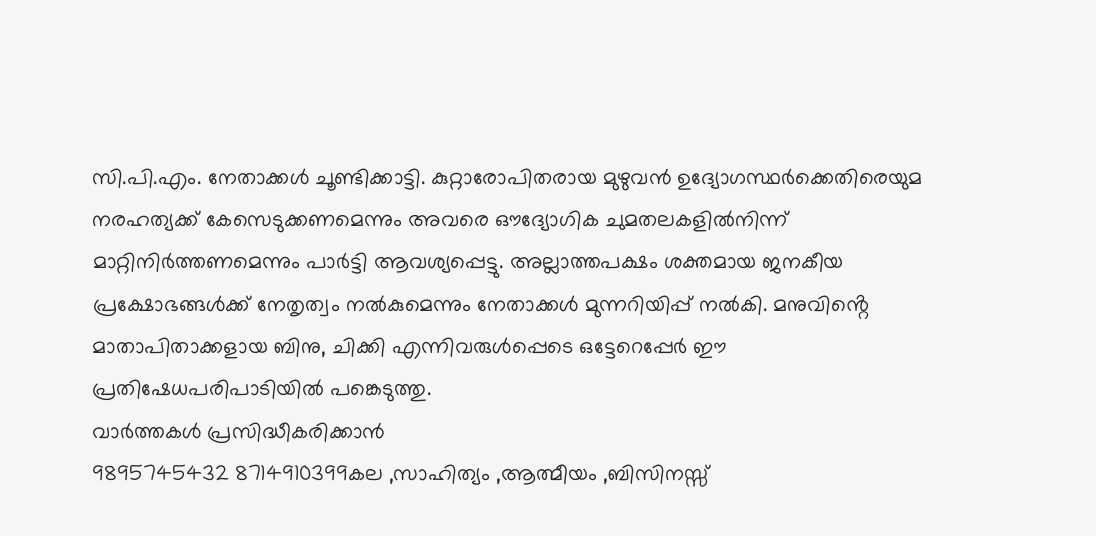സി.പി.എം. നേതാക്കൾ ചൂണ്ടിക്കാട്ടി. കുറ്റാരോപിതരായ മുഴുവൻ ഉദ്യോഗസ്ഥർക്കെതിരെയുമ നരഹത്യക്ക് കേസെടുക്കണമെന്നും അവരെ ഔദ്യോഗിക ചുമതലകളിൽനിന്ന് മാറ്റിനിർത്തണമെന്നും പാർട്ടി ആവശ്യപ്പെട്ടു. അല്ലാത്തപക്ഷം ശക്തമായ ജനകീയ പ്രക്ഷോഭങ്ങൾക്ക് നേതൃത്വം നൽകുമെന്നും നേതാക്കൾ മുന്നറിയിപ്പ് നൽകി. മനുവിൻ്റെ മാതാപിതാക്കളായ ബിനു, ചിക്കി എന്നിവരുൾപ്പെടെ ഒട്ടേറെപ്പേർ ഈ പ്രതിഷേധപരിപാടിയിൽ പങ്കെടുത്തു.
വാർത്തകൾ പ്രസിദ്ധീകരിക്കാൻ
9895745432 8714910399കല ,സാഹിത്യം ,ആത്മീയം ,ബിസിനസ്സ്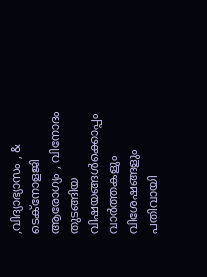,വിദ്യാഭ്യാസം , & ടെക്നോളജി ആരോഗ്യം , വിനോദം തുടങ്ങിയ വിഷയങ്ങൾക്കൊപ്പം വാർത്തകളും വിശേഷങ്ങളും പതിവായി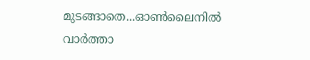മുടങ്ങാതെ...ഓൺലൈനിൽ വാർത്താ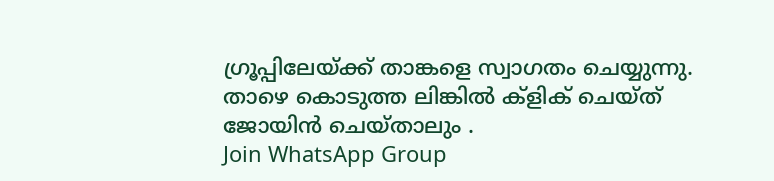ഗ്രൂപ്പിലേയ്ക്ക് താങ്കളെ സ്വാഗതം ചെയ്യുന്നു. താഴെ കൊടുത്ത ലിങ്കിൽ ക്ളിക് ചെയ്ത് ജോയിൻ ചെയ്താലും .
Join WhatsApp Group